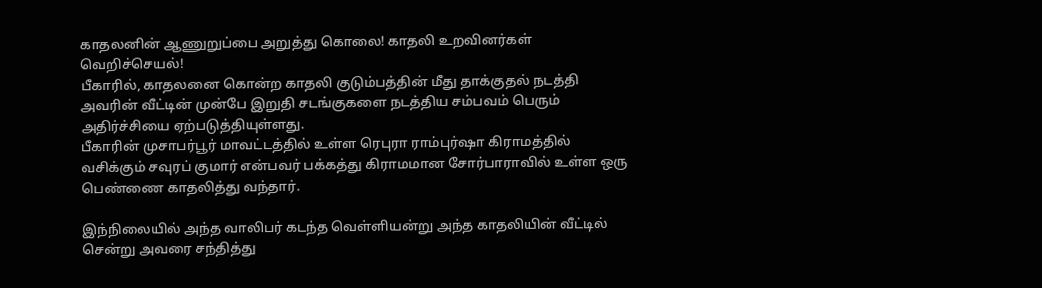காதலனின் ஆணுறுப்பை அறுத்து கொலை! காதலி உறவினர்கள் வெறிச்செயல்!
பீகாரில், காதலனை கொன்ற காதலி குடும்பத்தின் மீது தாக்குதல் நடத்தி அவரின் வீட்டின் முன்பே இறுதி சடங்குகளை நடத்திய சம்பவம் பெரும் அதிர்ச்சியை ஏற்படுத்தியுள்ளது.
பீகாரின் முசாபர்பூர் மாவட்டத்தில் உள்ள ரெபுரா ராம்புர்ஷா கிராமத்தில் வசிக்கும் சவுரப் குமார் என்பவர் பக்கத்து கிராமமான சோர்பாராவில் உள்ள ஒரு பெண்ணை காதலித்து வந்தார்.

இந்நிலையில் அந்த வாலிபர் கடந்த வெள்ளியன்று அந்த காதலியின் வீட்டில் சென்று அவரை சந்தித்து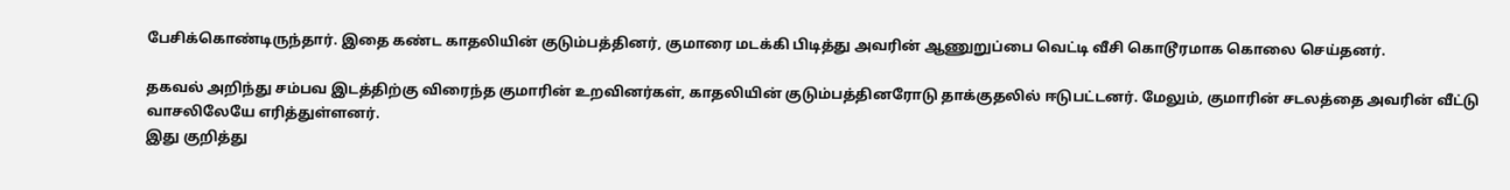பேசிக்கொண்டிருந்தார். இதை கண்ட காதலியின் குடும்பத்தினர், குமாரை மடக்கி பிடித்து அவரின் ஆணுறுப்பை வெட்டி வீசி கொடூரமாக கொலை செய்தனர்.

தகவல் அறிந்து சம்பவ இடத்திற்கு விரைந்த குமாரின் உறவினர்கள், காதலியின் குடும்பத்தினரோடு தாக்குதலில் ஈடுபட்டனர். மேலும், குமாரின் சடலத்தை அவரின் வீட்டு
வாசலிலேயே எரித்துள்ளனர்.
இது குறித்து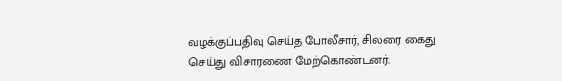வழக்குப்பதிவு செய்த போலீசார், சிலரை கைது செய்து விசாரணை மேற்கொண்டனர்.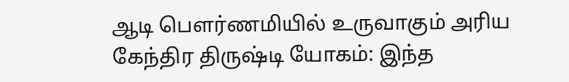ஆடி பௌர்ணமியில் உருவாகும் அரிய கேந்திர திருஷ்டி யோகம்: இந்த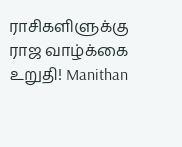ராசிகளிளுக்கு ராஜ வாழ்க்கை உறுதி! Manithan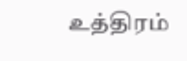உத்திரம்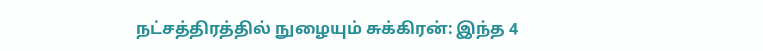நட்சத்திரத்தில் நுழையும் சுக்கிரன்: இந்த 4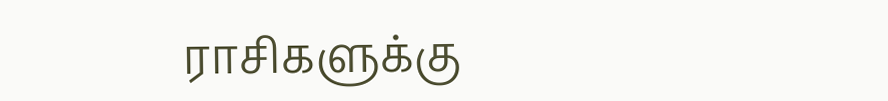ராசிகளுக்கு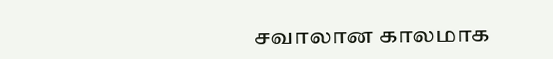சவாலான காலமாக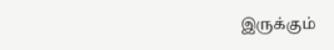இருக்கும்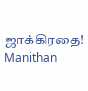ஜாக்கிரதை! Manithan